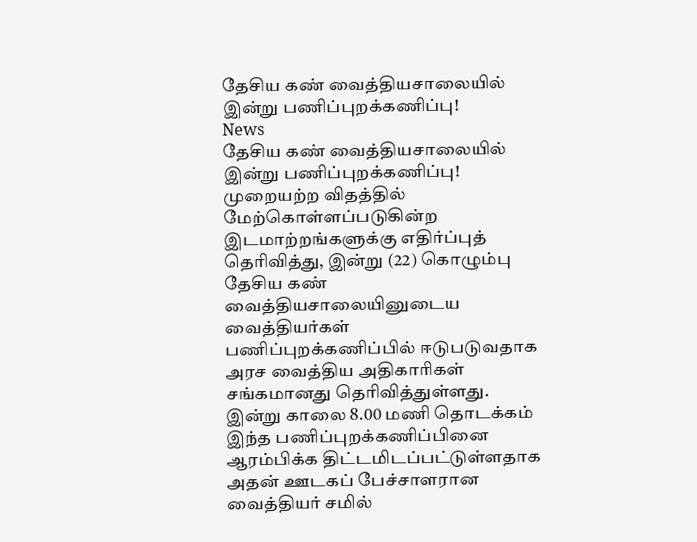தேசிய கண் வைத்தியசாலையில் இன்று பணிப்புறக்கணிப்பு!
News
தேசிய கண் வைத்தியசாலையில் இன்று பணிப்புறக்கணிப்பு!
முறையற்ற விதத்தில் மேற்கொள்ளப்படுகின்ற இடமாற்றங்களுக்கு எதிர்ப்புத் தெரிவித்து, இன்று (22) கொழும்பு தேசிய கண் வைத்தியசாலையினுடைய வைத்தியர்கள் பணிப்புறக்கணிப்பில் ஈடுபடுவதாக அரச வைத்திய அதிகாரிகள் சங்கமானது தெரிவித்துள்ளது.
இன்று காலை 8.00 மணி தொடக்கம் இந்த பணிப்புறக்கணிப்பினை ஆரம்பிக்க திட்டமிடப்பட்டுள்ளதாக அதன் ஊடகப் பேச்சாளரான வைத்தியர் சமில்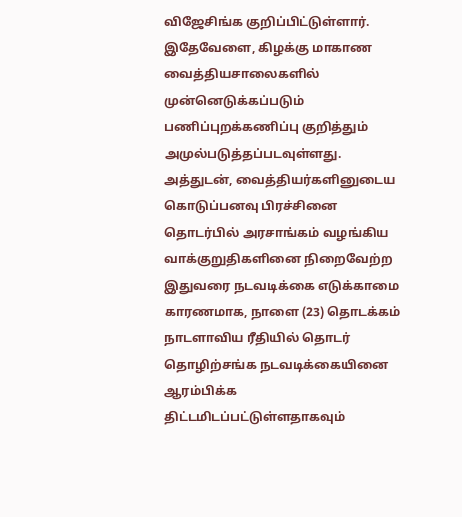விஜேசிங்க குறிப்பிட்டுள்ளார்.
இதேவேளை, கிழக்கு மாகாண வைத்தியசாலைகளில் முன்னெடுக்கப்படும் பணிப்புறக்கணிப்பு குறித்தும் அமுல்படுத்தப்படவுள்ளது.
அத்துடன், வைத்தியர்களினுடைய கொடுப்பனவு பிரச்சினை தொடர்பில் அரசாங்கம் வழங்கிய வாக்குறுதிகளினை நிறைவேற்ற இதுவரை நடவடிக்கை எடுக்காமை காரணமாக, நாளை (23) தொடக்கம் நாடளாவிய ரீதியில் தொடர் தொழிற்சங்க நடவடிக்கையினை ஆரம்பிக்க திட்டமிடப்பட்டுள்ளதாகவும்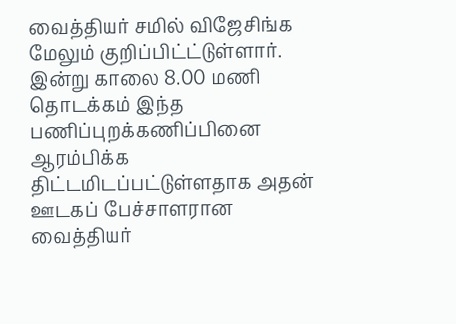வைத்தியர் சமில் விஜேசிங்க மேலும் குறிப்பிட்ட்டுள்ளார்.
இன்று காலை 8.00 மணி தொடக்கம் இந்த பணிப்புறக்கணிப்பினை ஆரம்பிக்க திட்டமிடப்பட்டுள்ளதாக அதன் ஊடகப் பேச்சாளரான வைத்தியர்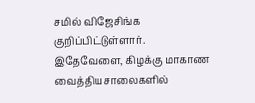சமில் விஜேசிங்க குறிப்பிட்டுள்ளார்.
இதேவேளை, கிழக்கு மாகாண வைத்தியசாலைகளில்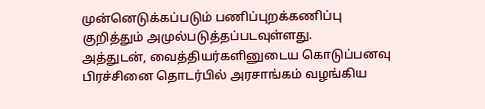முன்னெடுக்கப்படும் பணிப்புறக்கணிப்பு குறித்தும் அமுல்படுத்தப்படவுள்ளது.
அத்துடன், வைத்தியர்களினுடைய கொடுப்பனவு பிரச்சினை தொடர்பில் அரசாங்கம் வழங்கிய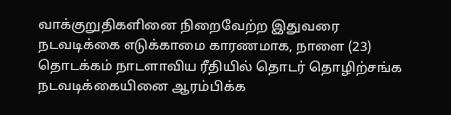வாக்குறுதிகளினை நிறைவேற்ற இதுவரை நடவடிக்கை எடுக்காமை காரணமாக, நாளை (23) தொடக்கம் நாடளாவிய ரீதியில் தொடர் தொழிற்சங்க நடவடிக்கையினை ஆரம்பிக்க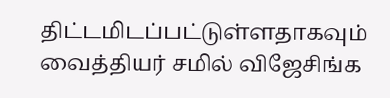திட்டமிடப்பட்டுள்ளதாகவும் வைத்தியர் சமில் விஜேசிங்க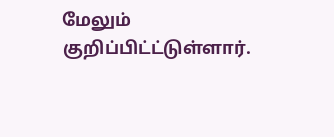மேலும் குறிப்பிட்ட்டுள்ளார்.